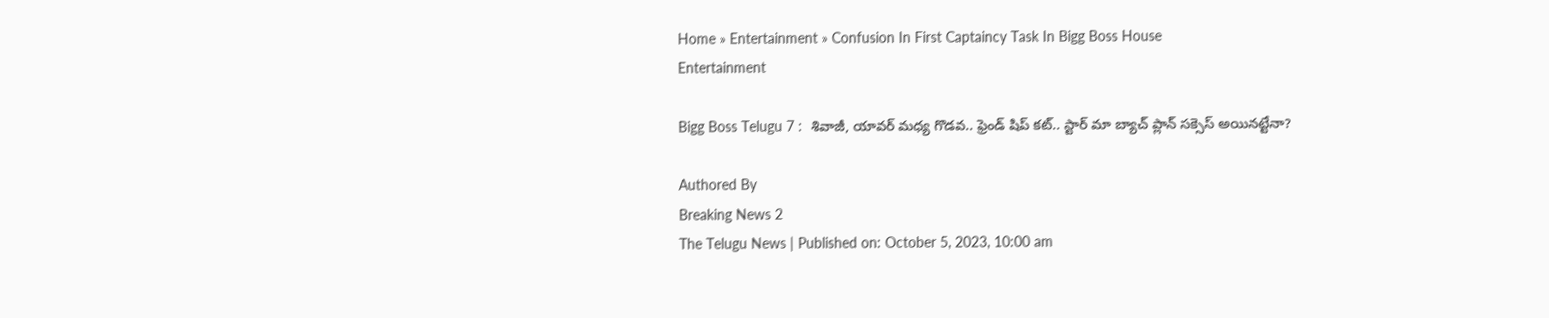Home » Entertainment » Confusion In First Captaincy Task In Bigg Boss House
Entertainment

Bigg Boss Telugu 7 :  శివాజీ, యావర్ మధ్య గొడవ.. ఫ్రెండ్ షిప్ కట్.. స్టార్ మా బ్యాచ్ ప్లాన్ సక్సెస్ అయినట్టేనా?

Authored By
Breaking News 2
The Telugu News | Published on: October 5, 2023, 10:00 am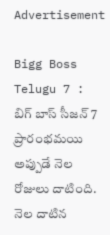Advertisement

Bigg Boss Telugu 7 : బిగ్ బాస్ సీజన్ 7 ప్రారంభమయి అప్పుడే నెల రోజులు దాటింది. నెల దాటిన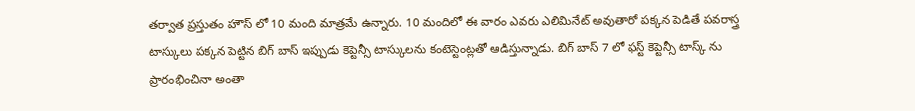తర్వాత ప్రస్తుతం హౌస్ లో 10 మంది మాత్రమే ఉన్నారు. 10 మందిలో ఈ వారం ఎవరు ఎలిమినేట్ అవుతారో పక్కన పెడితే పవరాస్త్ర టాస్కులు పక్కన పెట్టిన బిగ్ బాస్ ఇప్పుడు కెప్టెన్సీ టాస్కులను కంటెస్టెంట్లతో ఆడిస్తున్నాడు. బిగ్ బాస్ 7 లో ఫస్ట్ కెప్టెన్సీ టాస్క్ ను ప్రారంభించినా అంతా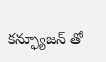కన్ఫ్యూజన్ తో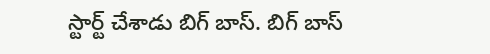స్టార్ట్ చేశాడు బిగ్ బాస్. బిగ్ బాస్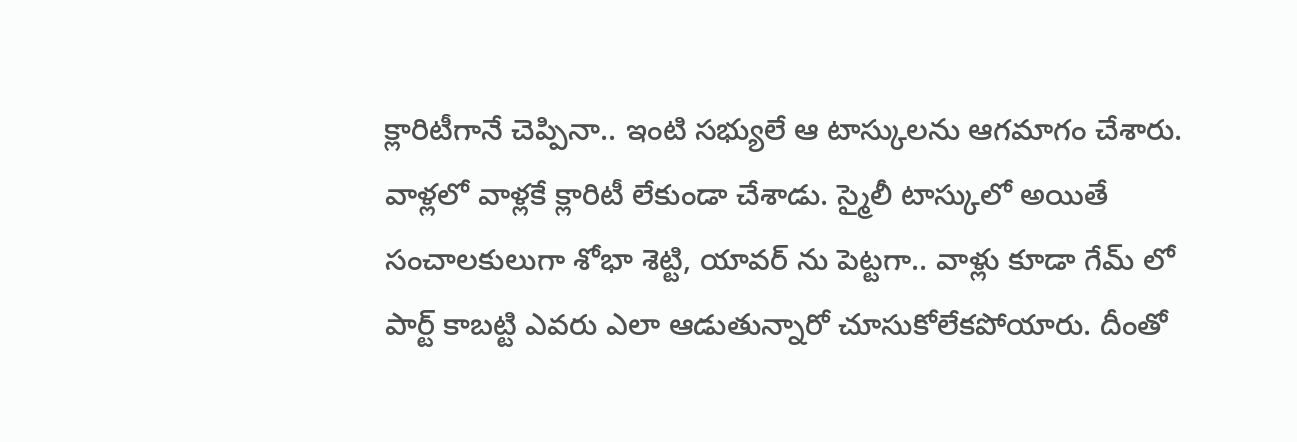క్లారిటీగానే చెప్పినా.. ఇంటి సభ్యులే ఆ టాస్కులను ఆగమాగం చేశారు. వాళ్లలో వాళ్లకే క్లారిటీ లేకుండా చేశాడు. స్మైలీ టాస్కులో అయితే సంచాలకులుగా శోభా శెట్టి, యావర్ ను పెట్టగా.. వాళ్లు కూడా గేమ్ లో పార్ట్ కాబట్టి ఎవరు ఎలా ఆడుతున్నారో చూసుకోలేకపోయారు. దీంతో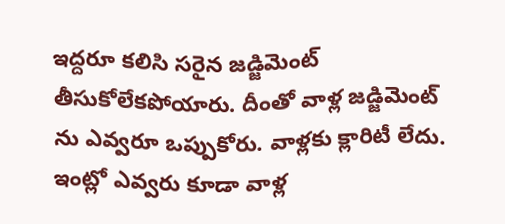ఇద్దరూ కలిసి సరైన జడ్జిమెంట్ తీసుకోలేకపోయారు. దీంతో వాళ్ల జడ్జిమెంట్ ను ఎవ్వరూ ఒప్పుకోరు. వాళ్లకు క్లారిటీ లేదు. ఇంట్లో ఎవ్వరు కూడా వాళ్ల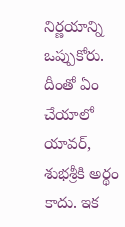నిర్ణయాన్ని ఒప్పుకోరు. దీంతో ఏం చేయాలో యావర్, శుభశ్రీకి అర్థం కాదు. ఇక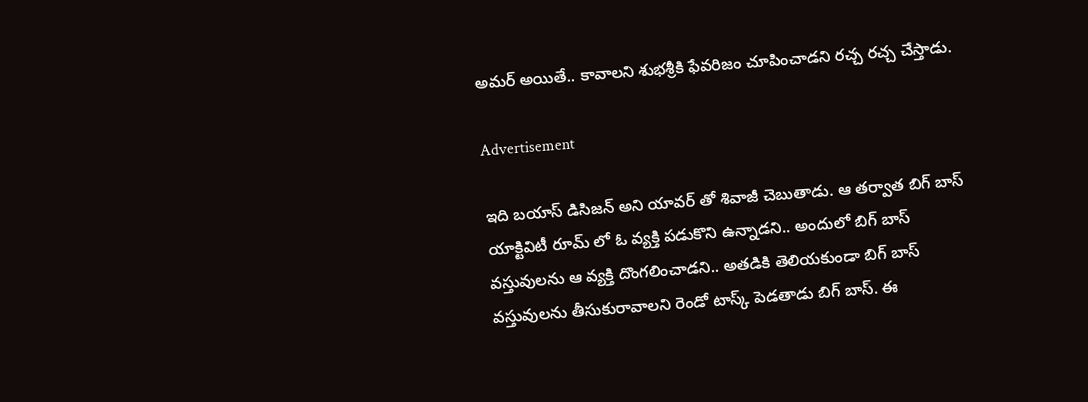అమర్ అయితే.. కావాలని శుభశ్రీకి ఫేవరిజం చూపించాడని రచ్చ రచ్చ చేస్తాడు.

Advertisement

ఇది బయాస్ డిసిజన్ అని యావర్ తో శివాజీ చెబుతాడు. ఆ తర్వాత బిగ్ బాస్ యాక్టివిటీ రూమ్ లో ఓ వ్యక్తి పడుకొని ఉన్నాడని.. అందులో బిగ్ బాస్ వస్తువులను ఆ వ్యక్తి దొంగలించాడని.. అతడికి తెలియకుండా బిగ్ బాస్ వస్తువులను తీసుకురావాలని రెండో టాస్క్ పెడతాడు బిగ్ బాస్. ఈ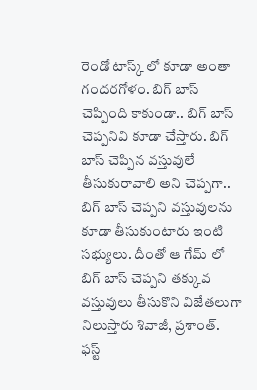రెండో టాస్క్ లో కూడా అంతా గందరగోళం. బిగ్ బాస్ చెప్పింది కాకుండా.. బిగ్ బాస్ చెప్పనివి కూడా చేస్తారు. బిగ్ బాస్ చెప్పిన వస్తువులే తీసుకురావాలి అని చెప్పగా.. బిగ్ బాస్ చెప్పని వస్తువులను కూడా తీసుకుంటారు ఇంటి సభ్యులు. దీంతో ఆ గేమ్ లో బిగ్ బాస్ చెప్పని తక్కువ వస్తువులు తీసుకొని విజేతలుగా నిలుస్తారు శివాజీ, ప్రశాంత్. ఫస్ట్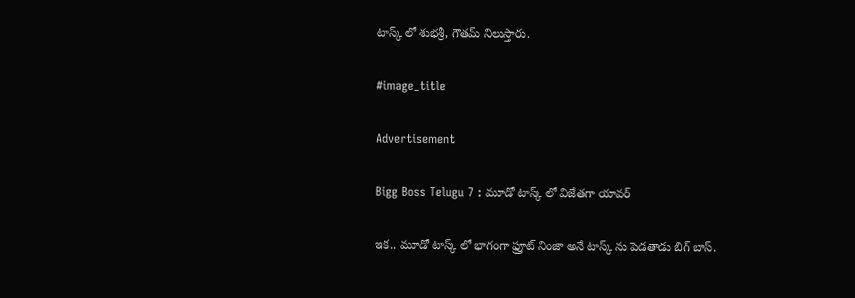టాస్క్ లో శుభశ్రీ, గౌతమ్ నిలుస్తారు.

#image_title

Advertisement

Bigg Boss Telugu 7 : మూడో టాస్క్ లో విజేతగా యావర్

ఇక.. మూడో టాస్క్ లో భాగంగా ఫ్రూట్ నింజా అనే టాస్క్ ను పెడతాడు బిగ్ బాస్.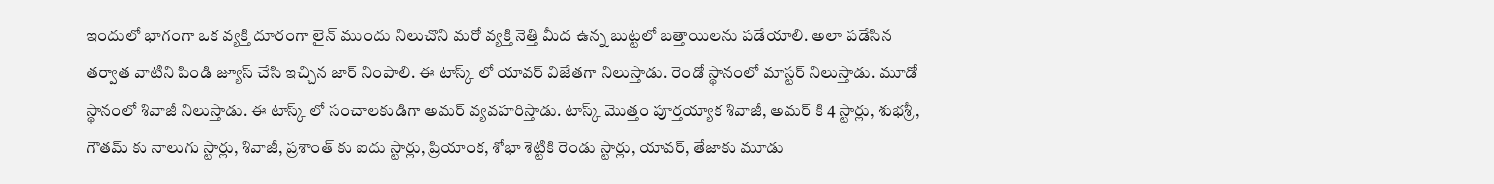ఇందులో భాగంగా ఒక వ్యక్తి దూరంగా లైన్ ముందు నిలుచొని మరో వ్యక్తి నెత్తి మీద ఉన్న బుట్టలో బత్తాయిలను పడేయాలి. అలా పడేసిన తర్వాత వాటిని పిండి జ్యూస్ చేసి ఇచ్చిన జార్ నింపాలి. ఈ టాస్క్ లో యావర్ విజేతగా నిలుస్తాడు. రెండో స్థానంలో మాస్టర్ నిలుస్తాడు. మూడో స్థానంలో శివాజీ నిలుస్తాడు. ఈ టాస్క్ లో సంచాలకుడిగా అమర్ వ్యవహరిస్తాడు. టాస్క్ మొత్తం పూర్తయ్యాక శివాజీ, అమర్ కి 4 స్టార్లు, శుభశ్రీ, గౌతమ్ కు నాలుగు స్టార్లు, శివాజీ, ప్రశాంత్ కు ఐదు స్టార్లు, ప్రియాంక, శోభా శెట్టికి రెండు స్టార్లు, యావర్, తేజాకు మూడు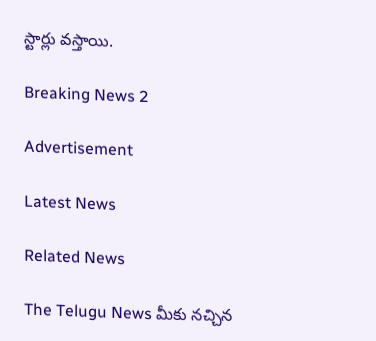స్టార్లు వస్తాయి.

Breaking News 2

Advertisement

Latest News

Related News

The Telugu News మీకు నచ్చిన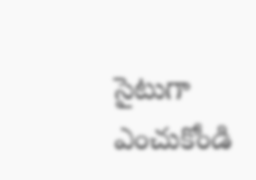సైటుగా ఎంచుకోండి